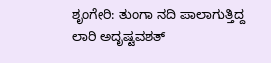ಶೃಂಗೇರಿ: ತುಂಗಾ ನದಿ ಪಾಲಾಗುತ್ತಿದ್ದ ಲಾರಿ ಅದೃಷ್ಟವಶತ್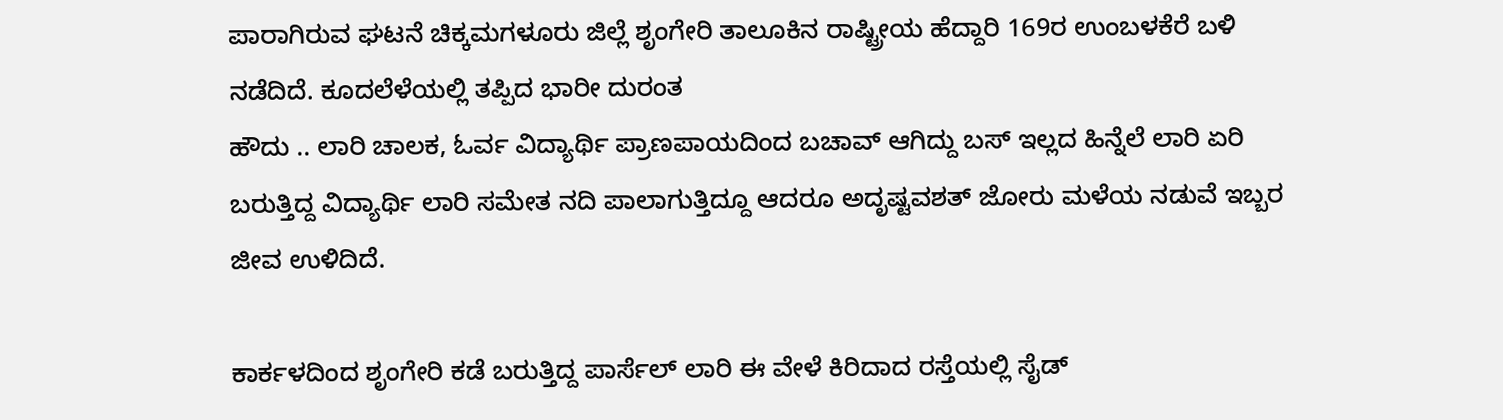ಪಾರಾಗಿರುವ ಘಟನೆ ಚಿಕ್ಕಮಗಳೂರು ಜಿಲ್ಲೆ ಶೃಂಗೇರಿ ತಾಲೂಕಿನ ರಾಷ್ಟ್ರೀಯ ಹೆದ್ದಾರಿ 169ರ ಉಂಬಳಕೆರೆ ಬಳಿ ನಡೆದಿದೆ. ಕೂದಲೆಳೆಯಲ್ಲಿ ತಪ್ಪಿದ ಭಾರೀ ದುರಂತ
ಹೌದು .. ಲಾರಿ ಚಾಲಕ, ಓರ್ವ ವಿದ್ಯಾರ್ಥಿ ಪ್ರಾಣಪಾಯದಿಂದ ಬಚಾವ್ ಆಗಿದ್ದು ಬಸ್ ಇಲ್ಲದ ಹಿನ್ನೆಲೆ ಲಾರಿ ಏರಿ ಬರುತ್ತಿದ್ದ ವಿದ್ಯಾರ್ಥಿ ಲಾರಿ ಸಮೇತ ನದಿ ಪಾಲಾಗುತ್ತಿದ್ದೂ ಆದರೂ ಅದೃಷ್ಟವಶತ್ ಜೋರು ಮಳೆಯ ನಡುವೆ ಇಬ್ಬರ ಜೀವ ಉಳಿದಿದೆ.

ಕಾರ್ಕಳದಿಂದ ಶೃಂಗೇರಿ ಕಡೆ ಬರುತ್ತಿದ್ದ ಪಾರ್ಸೆಲ್ ಲಾರಿ ಈ ವೇಳೆ ಕಿರಿದಾದ ರಸ್ತೆಯಲ್ಲಿ ಸೈಡ್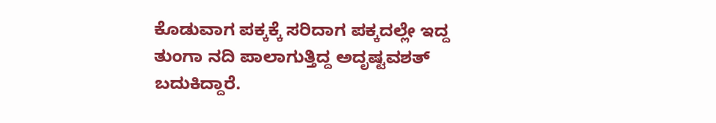ಕೊಡುವಾಗ ಪಕ್ಕಕ್ಕೆ ಸರಿದಾಗ ಪಕ್ಕದಲ್ಲೇ ಇದ್ದ ತುಂಗಾ ನದಿ ಪಾಲಾಗುತ್ತಿದ್ದ ಅದೃಷ್ಟವಶತ್ ಬದುಕಿದ್ದಾರೆ.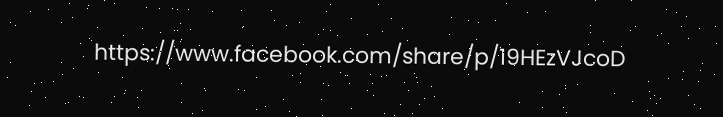https://www.facebook.com/share/p/19HEzVJcoD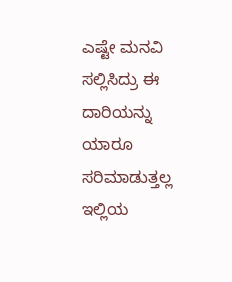ಎಷ್ಟೇ ಮನವಿ ಸಲ್ಲಿಸಿದ್ರು ಈ ದಾರಿಯನ್ನು ಯಾರೂ ಸರಿಮಾಡುತ್ತಲ್ಲ ಇಲ್ಲಿಯ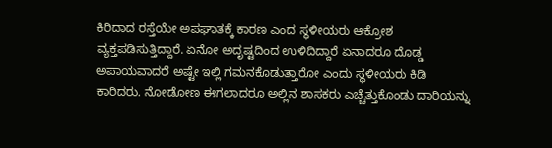ಕಿರಿದಾದ ರಸ್ತೆಯೇ ಅಪಘಾತಕ್ಕೆ ಕಾರಣ ಎಂದ ಸ್ಥಳೀಯರು ಆಕ್ರೋಶ ವ್ಯಕ್ತಪಡಿಸುತ್ತಿದ್ದಾರೆ. ಏನೋ ಅದೃಷ್ಟದಿಂದ ಉಳಿದಿದ್ದಾರೆ ಏನಾದರೂ ದೊಡ್ಡ ಅಪಾಯವಾದರೆ ಅಷ್ಟೇ ಇಲ್ಲಿ ಗಮನಕೊಡುತ್ತಾರೋ ಎಂದು ಸ್ಥಳೀಯರು ಕಿಡಿ ಕಾರಿದರು. ನೋಡೋಣ ಈಗಲಾದರೂ ಅಲ್ಲಿನ ಶಾಸಕರು ಎಚ್ಚೆತ್ತುಕೊಂಡು ದಾರಿಯನ್ನು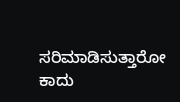ಸರಿಮಾಡಿಸುತ್ತಾರೋ ಕಾದು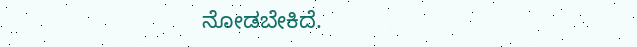ನೋಡಬೇಕಿದೆ.